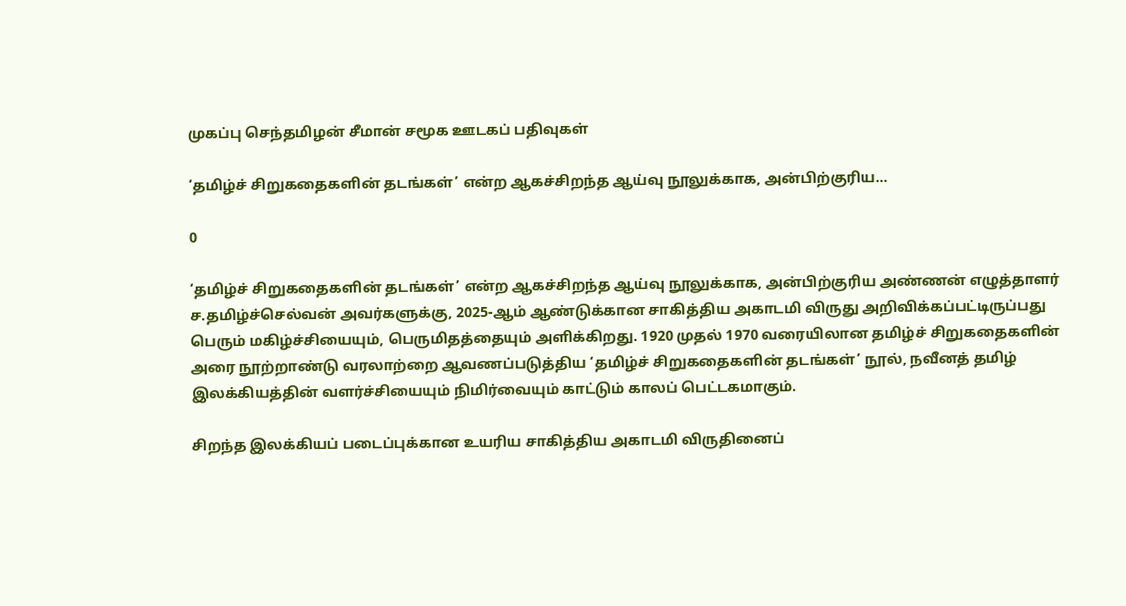முகப்பு செந்தமிழன் சீமான் சமூக ஊடகப் பதிவுகள்

‘தமிழ்ச் சிறுகதைகளின் தடங்கள்’ என்ற ஆகச்சிறந்த ஆய்வு நூலுக்காக, அன்பிற்குரிய…

0

‘தமிழ்ச் சிறுகதைகளின் தடங்கள்’ என்ற ஆகச்சிறந்த ஆய்வு நூலுக்காக, அன்பிற்குரிய அண்ணன் எழுத்தாளர் ச.தமிழ்ச்செல்வன் அவர்களுக்கு, 2025-ஆம் ஆண்டுக்கான சாகித்திய அகாடமி விருது அறிவிக்கப்பட்டிருப்பது பெரும் மகிழ்ச்சியையும், பெருமிதத்தையும் அளிக்கிறது. 1920 முதல் 1970 வரையிலான தமிழ்ச் சிறுகதைகளின் அரை நூற்றாண்டு வரலாற்றை ஆவணப்படுத்திய ‘தமிழ்ச் சிறுகதைகளின் தடங்கள்’ நூல், நவீனத் தமிழ் இலக்கியத்தின் வளர்ச்சியையும் நிமிர்வையும் காட்டும் காலப் பெட்டகமாகும்.

சிறந்த இலக்கியப் படைப்புக்கான உயரிய சாகித்திய அகாடமி விருதினைப்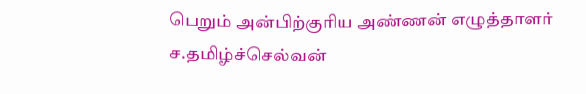பெறும் அன்பிற்குரிய அண்ணன் எழுத்தாளர் ச.தமிழ்ச்செல்வன்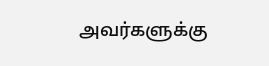அவர்களுக்கு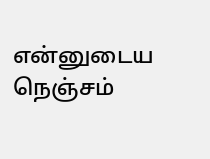என்னுடைய நெஞ்சம்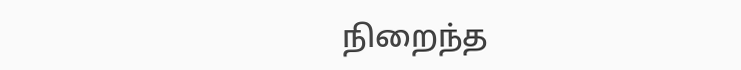நிறைந்த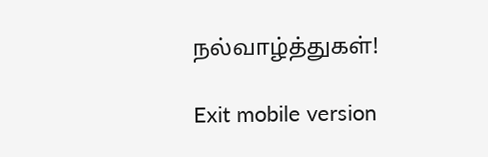நல்வாழ்த்துகள்!

Exit mobile version